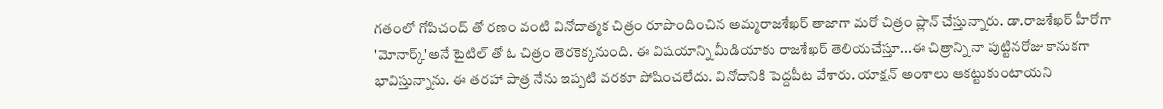గతంలో గోపిచంద్ తో రణం వంటి వినోదాత్మక చిత్రం రూపొందించిన అమ్మరాజశేఖర్ తాజాగా మరో చిత్రం ప్లాన్ చేస్తున్నారు. డా.రాజశేఖర్ హీరోగా 'మోనార్క్'అనే టైటిల్ తో ఓ చిత్రం తెరకెక్కనుంది. ఈ విషయాన్ని మీడియాకు రాజశేఖర్ తెలియచేస్తూ...ఈ చిత్రాన్ని నా పుట్టినరోజు కానుకగా భావిస్తున్నాను. ఈ తరహా పాత్ర నేను ఇప్పటి వరకూ పోషించలేదు. వినోదానికి పెద్దపీట వేశారు. యాక్షన్ అంశాలు ఆకట్టుకుంటాయని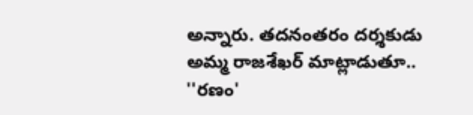అన్నారు. తదనంతరం దర్శకుడు అమ్మ రాజశేఖర్ మాట్లాడుతూ.. ''రణం'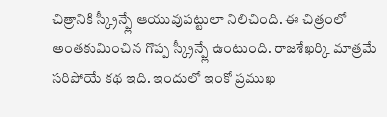చిత్రానికి స్క్రీన్ప్లే ఆయువుపట్టులా నిలిచింది. ఈ చిత్రంలో అంతకుమించిన గొప్ప స్క్రీన్ప్లే ఉంటుంది. రాజశేఖర్కి మాత్రమే సరిపోయే కథ ఇది. ఇందులో ఇంకో ప్రముఖ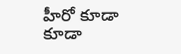హీరో కూడా కూడా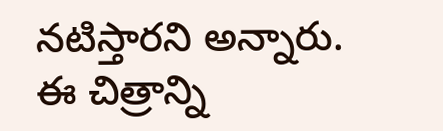నటిస్తారని అన్నారు. ఈ చిత్రాన్ని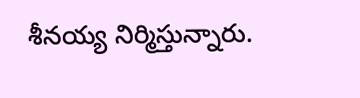శీనయ్య నిర్మిస్తున్నారు.